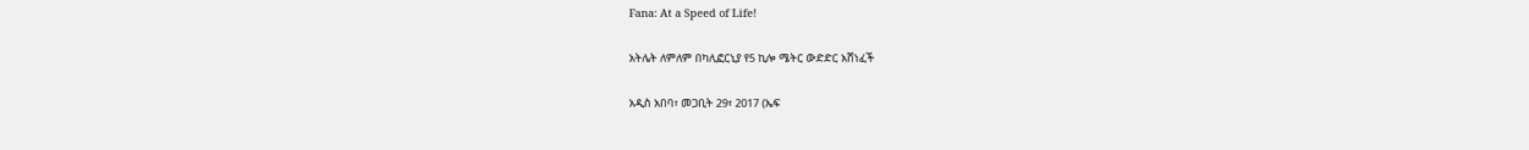Fana: At a Speed of Life!

አትሌት ለምለም በካሊፎርኒያ የ5 ኪሎ ሜትር ውድድር አሸነፈች

አዲስ አበባ፣ መጋቢት 29፣ 2017 (ኤፍ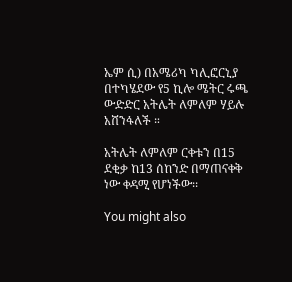ኤም ሲ) በአሜሪካ ካሊፎርኒያ በተካሄደው የ5 ኪሎ ሜትር ሩጫ ውድድር አትሌት ለምለም ሃይሉ አሸንፋለች ።

አትሌት ለምለም ርቀቱን በ15 ደቂቃ ከ13 ሰከንድ በማጠናቀቅ ነው ቀዳሚ የሆነችው፡፡

You might also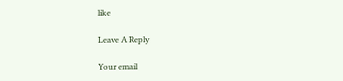like

Leave A Reply

Your email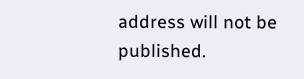address will not be published.